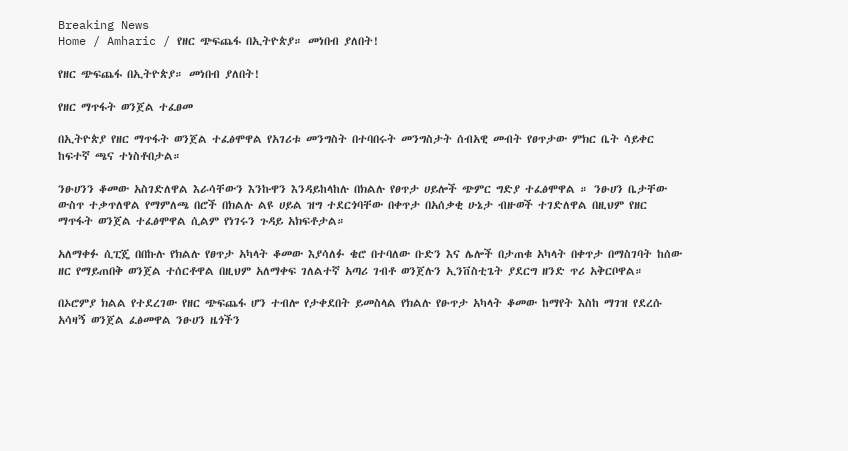Breaking News
Home / Amharic / የዘር ጭፍጨፋ በኢትዮጵያ። መነበብ ያለበት!

የዘር ጭፍጨፋ በኢትዮጵያ። መነበብ ያለበት!

የዘር ማጥፋት ወንጀል ተፈፀመ

በኢትዮጵያ የዘር ማጥፋት ወንጀል ተፈፅሞዋል የአገሪቱ መንግስት በተባበሩት መንግስታት ሰብአዊ መብት የፀጥታው ምክር ቤት ሳይቀር ከፍተኛ ጫና ተነስቶበታል።

ንፁሀንን ቆመው አስገድለዋል እራሳቸውን እንኩዋን እንዳይከላከሉ በክልሉ የፀጥታ ሀይሎች ጭምር ግድያ ተፈፅሞዋል ። ንፁሀን ቤታቸው ውስጥ ተቃጥለዋል የማምለጫ በሮች በክልሉ ልዩ ሀይል ዝግ ተደርጎባቸው በቀጥታ በአሰቃቂ ሁኔታ ብዙወች ተገድለዋል በዚህም የዘር ማጥፋት ወንጀል ተፈፅሞዋል ሲልም የነገሩን ጉዳይ አክፍቶታል።

አለማቀፉ ሲፒጄ በበኩሉ የክልሉ የፀጥታ አካላት ቆመው እያሳለፉ ቄሮ በተባለው ቡድን እና ሌሎች በታጠቁ አካላት በቀጥታ በማስገባት ከሰው ዘር የማይጠበቅ ወንጀል ተሰርቶዋል በዚህም አለማቀፍ ገለልተኛ አጣሪ ገብቶ ወንጀሉን ኢንቨስቲጌት ያደርግ ዘንድ ጥሪ አቅርቦዋል።

በኦሮምያ ክልል የተደረገው የዘር ጭፍጨፋ ሆን ተብሎ የታቀደበት ይመስላል የክልሉ የፁጥታ አካላት ቆመው ከማየት እስከ ማገዝ የደረሱ አሳዛኝ ወንጀል ፈፅመዋል ንፁሀን ዜጎችን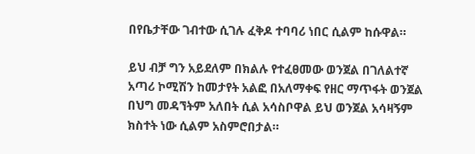በየቤታቸው ገብተው ሲገሉ ፈቅዶ ተባባሪ ነበር ሲልም ከሱዋል።

ይህ ብቻ ግን አይደለም በክልሉ የተፈፀመው ወንጀል በገለልተኛ አጣሪ ኮሚሽን ከመታየት አልፎ በአለማቀፍ የዘር ማጥፋት ወንጀል በህግ መዳኘትም አለበት ሲል አሳስቦዋል ይህ ወንጀል አሳዛኝም ክስተት ነው ሲልም አስምሮበታል።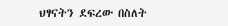ህፃናትን ደፍረው በስለት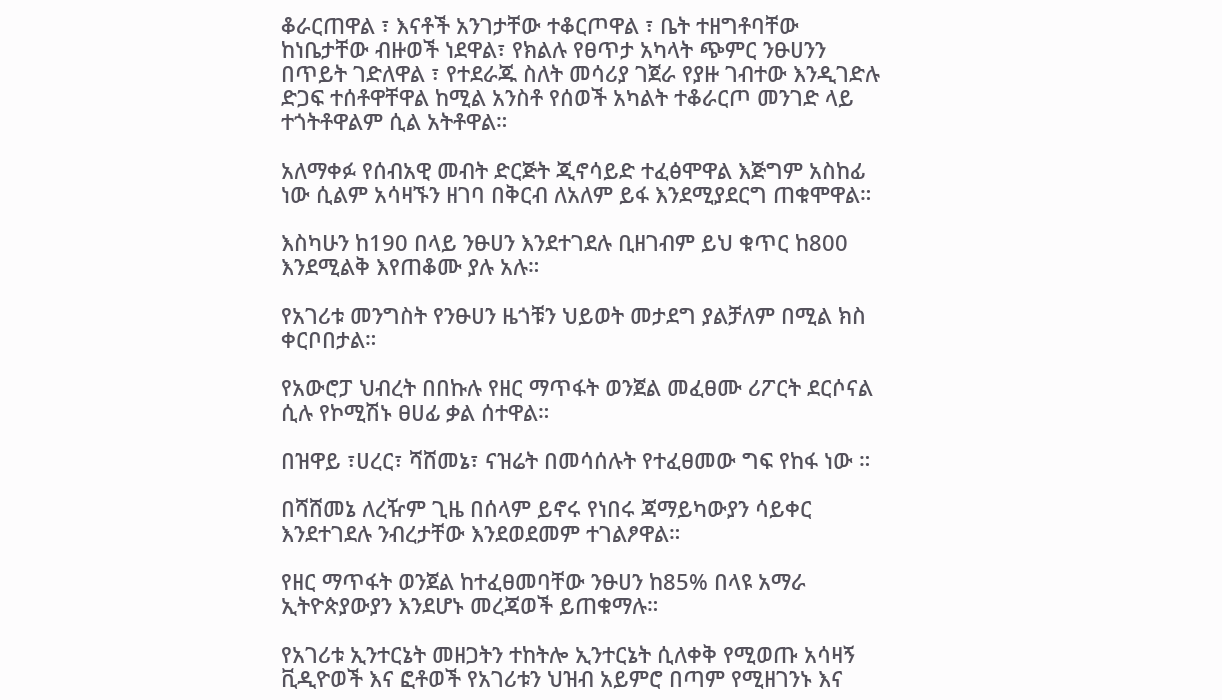ቆራርጠዋል ፣ እናቶች አንገታቸው ተቆርጦዋል ፣ ቤት ተዘግቶባቸው ከነቤታቸው ብዙወች ነደዋል፣ የክልሉ የፀጥታ አካላት ጭምር ንፁሀንን በጥይት ገድለዋል ፣ የተደራጁ ስለት መሳሪያ ገጀራ የያዙ ገብተው እንዲገድሉ ድጋፍ ተሰቶዋቸዋል ከሚል አንስቶ የሰወች አካልት ተቆራርጦ መንገድ ላይ ተጎትቶዋልም ሲል አትቶዋል።

አለማቀፉ የሰብአዊ መብት ድርጅት ጂኖሳይድ ተፈፅሞዋል እጅግም አስከፊ ነው ሲልም አሳዛኙን ዘገባ በቅርብ ለአለም ይፋ እንደሚያደርግ ጠቁሞዋል።

እስካሁን ከ190 በላይ ንፁሀን እንደተገደሉ ቢዘገብም ይህ ቁጥር ከ800 እንደሚልቅ እየጠቆሙ ያሉ አሉ።

የአገሪቱ መንግስት የንፁሀን ዜጎቹን ህይወት መታደግ ያልቻለም በሚል ክስ ቀርቦበታል።

የአውሮፓ ህብረት በበኩሉ የዘር ማጥፋት ወንጀል መፈፀሙ ሪፖርት ደርሶናል ሲሉ የኮሚሽኑ ፀሀፊ ቃል ሰተዋል።

በዝዋይ ፣ሀረር፣ ሻሸመኔ፣ ናዝሬት በመሳሰሉት የተፈፀመው ግፍ የከፋ ነው ።

በሻሸመኔ ለረዥም ጊዜ በሰላም ይኖሩ የነበሩ ጃማይካውያን ሳይቀር እንደተገደሉ ንብረታቸው እንደወደመም ተገልፆዋል።

የዘር ማጥፋት ወንጀል ከተፈፀመባቸው ንፁሀን ከ85% በላዩ አማራ ኢትዮጵያውያን እንደሆኑ መረጃወች ይጠቁማሉ።

የአገሪቱ ኢንተርኔት መዘጋትን ተከትሎ ኢንተርኔት ሲለቀቅ የሚወጡ አሳዛኝ ቪዲዮወች እና ፎቶወች የአገሪቱን ህዝብ አይምሮ በጣም የሚዘገንኑ እና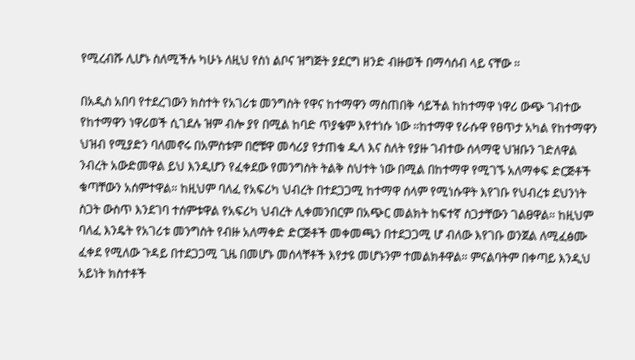የሚረብሹ ሊሆኑ ስለሚችሉ ካሁኑ ለዚህ የስነ ልቦና ዝግጅት ያደርግ ዘንድ ብዙወች በማሳሰብ ላይ ናቸው ።

በአዲስ አበባ የተደረገውን ክስተት የአገሪቱ መንግስት የዋና ከተማዋን ማስጠበቅ ሳይችል ከከተማዋ ነዋሪ ውጭ ገብተው የከተማዋን ነዋሪወች ሲገደሉ ዝም ብሎ ያየ በሚል ከባድ ጥያቄም እየተነሱ ነው ።ከተማዋ የራሱዋ የፀጥታ አካል የከተማዋን ህዝብ የሚያድን ባለመኖሩ በአምስቱም በሮቹዋ መሳሪያ የታጠቁ ዱላ እና ስለት የያዙ ገብተው ሰላማዊ ህዝቡን ገድለዋል ንብረት አውድመዋል ይህ እንዲሆን የፈቀደው የመንግስት ትልቅ ስህተት ነው በሚል በከተማዋ የሚገኙ አለማቀፍ ድርጅቶች ቁጣቸውን አሰምተዋል። ከዚህም ባለፈ የአፍሪካ ህብረት በተደጋጋሚ ከተማዋ ሰላም የሚነሱዋት እየገቡ የህብረቱ ደህንነት ስጋት ውስጥ እንደገባ ተሰምቱዋል የአፍሪካ ህብረት ሊቀመንበርም በአጭር መልክት ከፍተኛ ስጋታቸውን ገልፀዋል። ከዚህም ባለፈ እንዴት የአገሪቱ መንግስት የብዙ አለማቀድ ድርጅቶች መቀመጫን በተደጋጋሚ ሆ ብለው እየገቡ ወንጀል ለሚፈፅሙ ፈቀደ የሚለው ጉዳይ በተደጋጋሚ ጊዜ በመሆኑ መሰላቸቶች እየታዩ መሆኑንም ተመልክቶዋል። ምናልባትም በቀጣይ እንዲህ አይነት ክስተቶች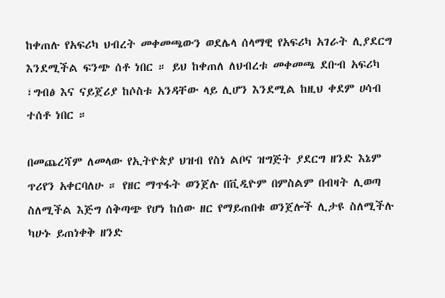ከቀጠሉ የአፍሪካ ህብረት መቀመጫውን ወደሌላ ሰላማዊ የአፍሪካ አገራት ሊያደርግ እንደሚችል ፍንጭ ሰቶ ነበር ። ይህ ከቀጠለ ለህብረቱ መቀመጫ ደቡብ አፍሪካ ፣ግብፅ እና ናይጀሪያ ከሶስቱ አንዳቸው ላይ ሊሆን እንደሚል ከዚህ ቀደም ሀሳብ ተሰቶ ነበር ።

በመጨረሻም ለመላው የኢትዮጵያ ህዝብ የስነ ልቦና ዝግጅት ያደርግ ዘንድ እኔም ጥሪየን አቀርባለሁ ። የዘር ማጥፋት ወንጀሉ በቪዲዮም በምስልም በብዛት ሊወጣ ስለሚችል እጅግ ሰቅጣጭ የሆነ ከሰው ዘር የማይጠበቁ ወንጀሎች ሊታዩ ስለሚችሉ ካሁኑ ይጠነቀቅ ዘንድ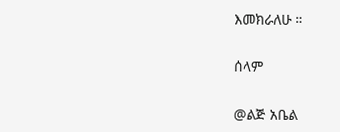እመክራለሁ ።

ሰላም

@ልጅ አቤል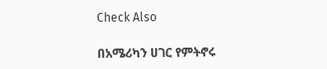Check Also

በአሜሪካን ሀገር የምትኖሩ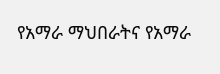የአማራ ማህበራትና የአማራ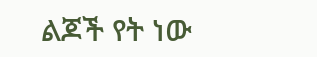ልጆች የት ነው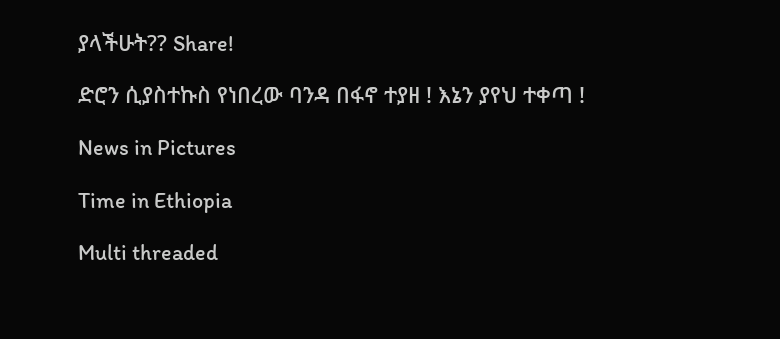ያላችሁት?? Share!

ድሮን ሲያስተኩስ የነበረው ባንዳ በፋኖ ተያዘ ! እኔን ያየህ ተቀጣ !

News in Pictures

Time in Ethiopia

Multi threaded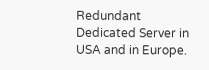Redundant Dedicated Server in USA and in Europe.